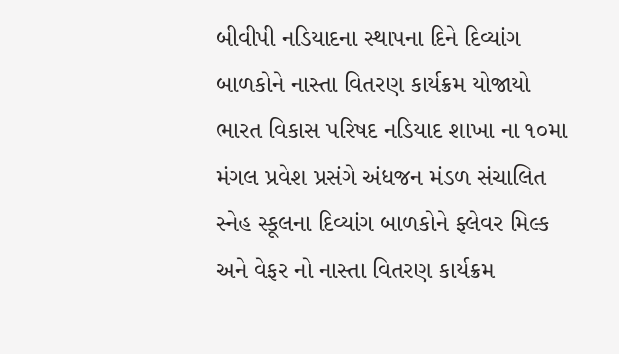બીવીપી નડિયાદના સ્થાપના દિને દિવ્યાંગ બાળકોને નાસ્તા વિતરણ કાર્યક્રમ યોજાયો
ભારત વિકાસ પરિષદ નડિયાદ શાખા ના ૧૦મા મંગલ પ્રવેશ પ્રસંગે અંધજન મંડળ સંચાલિત સ્નેહ સ્કૂલના દિવ્યાંગ બાળકોને ફ્લેવર મિલ્ક અને વેફર નો નાસ્તા વિતરણ કાર્યક્રમ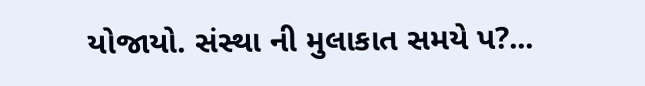યોજાયો. સંસ્થા ની મુલાકાત સમયે પ?...